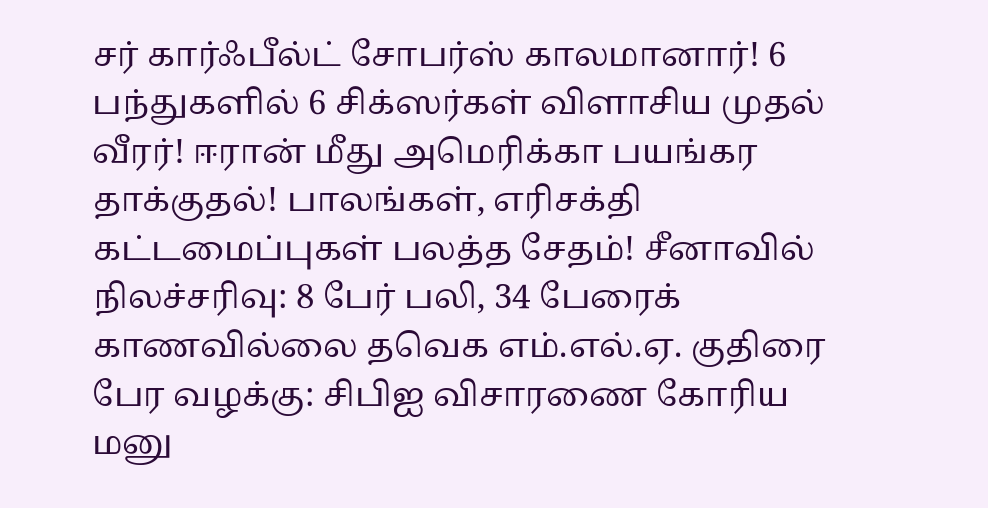சர் கார்ஃபீல்ட் சோபர்ஸ் காலமானார்! 6 பந்துகளில் 6 சிக்ஸர்கள் விளாசிய முதல் வீரர்! ஈரான் மீது அமெரிக்கா பயங்கர தாக்குதல்! பாலங்கள், எரிசக்தி கட்டமைப்புகள் பலத்த சேதம்! சீனாவில் நிலச்சரிவு: 8 பேர் பலி, 34 பேரைக் காணவில்லை தவெக எம்.எல்.ஏ. குதிரை பேர வழக்கு: சிபிஐ விசாரணை கோரிய மனு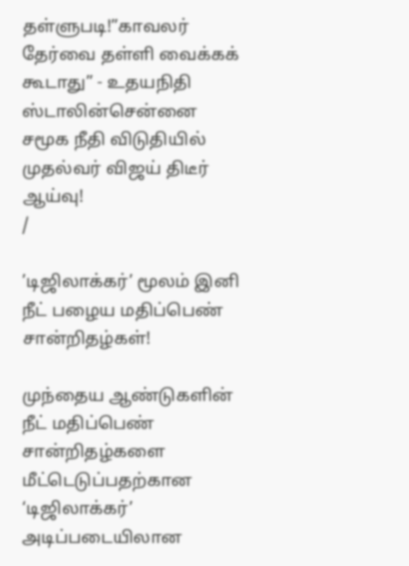தள்ளுபடி!”காவலர் தேர்வை தள்ளி வைக்கக் கூடாது” - உதயநிதி ஸ்டாலின்சென்னை சமூக நீதி விடுதியில் முதல்வர் விஜய் திடீர் ஆய்வு!
/

’டிஜிலாக்கர்’ மூலம் இனி நீட் பழைய மதிப்பெண் சான்றிதழ்கள்!

முந்தைய ஆண்டுகளின் நீட் மதிப்பெண் சான்றிதழ்களை மீட்டெடுப்பதற்கான ‘டிஜிலாக்கர்’ அடிப்படையிலான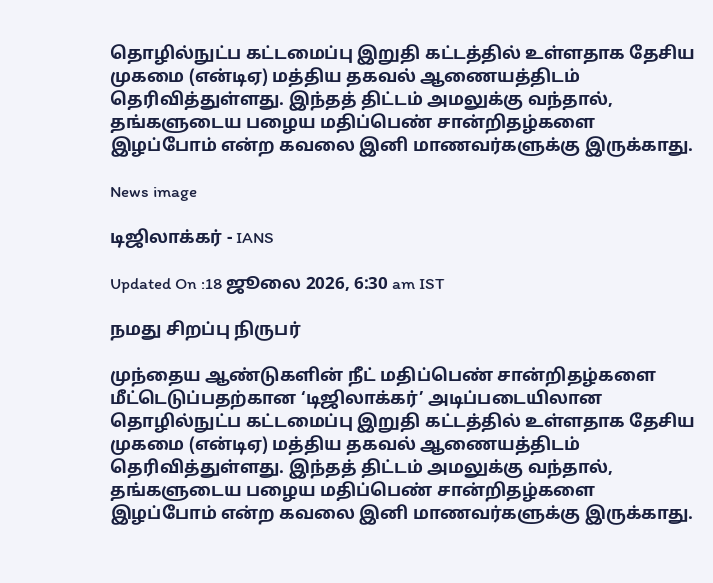தொழில்நுட்ப கட்டமைப்பு இறுதி கட்டத்தில் உள்ளதாக தேசிய முகமை (என்டிஏ) மத்திய தகவல் ஆணையத்திடம் தெரிவித்துள்ளது. இந்தத் திட்டம் அமலுக்கு வந்தால், தங்களுடைய பழைய மதிப்பெண் சான்றிதழ்களை இழப்போம் என்ற கவலை இனி மாணவர்களுக்கு இருக்காது.

News image

டிஜிலாக்கர் - IANS

Updated On :18 ஜூலை 2026, 6:30 am IST

நமது சிறப்பு நிருபர்

முந்தைய ஆண்டுகளின் நீட் மதிப்பெண் சான்றிதழ்களை மீட்டெடுப்பதற்கான ‘டிஜிலாக்கர்’ அடிப்படையிலான தொழில்நுட்ப கட்டமைப்பு இறுதி கட்டத்தில் உள்ளதாக தேசிய முகமை (என்டிஏ) மத்திய தகவல் ஆணையத்திடம் தெரிவித்துள்ளது. இந்தத் திட்டம் அமலுக்கு வந்தால், தங்களுடைய பழைய மதிப்பெண் சான்றிதழ்களை இழப்போம் என்ற கவலை இனி மாணவர்களுக்கு இருக்காது.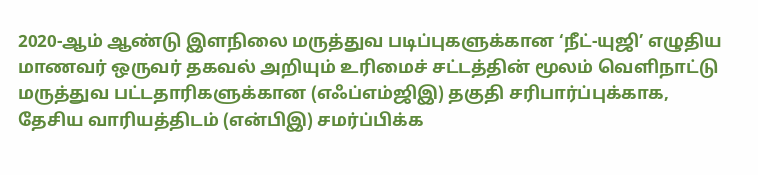2020-ஆம் ஆண்டு இளநிலை மருத்துவ படிப்புகளுக்கான ‘நீட்-யுஜி’ எழுதிய மாணவர் ஒருவர் தகவல் அறியும் உரிமைச் சட்டத்தின் மூலம் வெளிநாட்டு மருத்துவ பட்டதாரிகளுக்கான (எஃப்எம்ஜிஇ) தகுதி சரிபார்ப்புக்காக, தேசிய வாரியத்திடம் (என்பிஇ) சமர்ப்பிக்க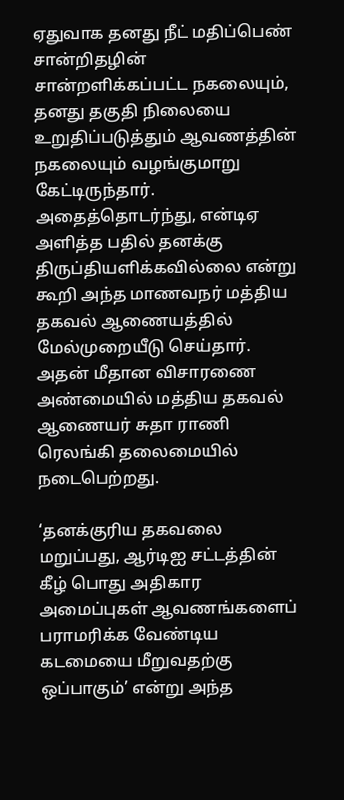ஏதுவாக தனது நீட் மதிப்பெண் சான்றிதழின் சான்றளிக்கப்பட்ட நகலையும், தனது தகுதி நிலையை உறுதிப்படுத்தும் ஆவணத்தின் நகலையும் வழங்குமாறு கேட்டிருந்தார். அதைத்தொடர்ந்து, என்டிஏ அளித்த பதில் தனக்கு திருப்தியளிக்கவில்லை என்று கூறி அந்த மாணவநர் மத்திய தகவல் ஆணையத்தில் மேல்முறையீடு செய்தார். அதன் மீதான விசாரணை அண்மையில் மத்திய தகவல் ஆணையர் சுதா ராணி ரெலங்கி தலைமையில் நடைபெற்றது.

‘தனக்குரிய தகவலை மறுப்பது, ஆர்டிஐ சட்டத்தின் கீழ் பொது அதிகார அமைப்புகள் ஆவணங்களைப் பராமரிக்க வேண்டிய கடமையை மீறுவதற்கு ஒப்பாகும்’ என்று அந்த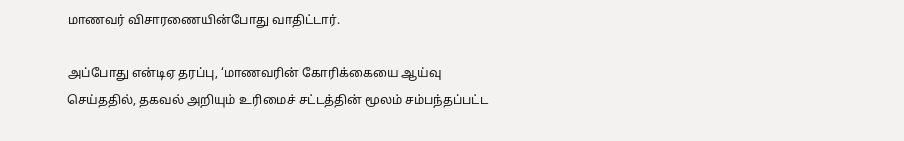மாணவர் விசாரணையின்போது வாதிட்டார்.

அப்போது என்டிஏ தரப்பு, ‘மாணவரின் கோரிக்கையை ஆய்வு செய்ததில், தகவல் அறியும் உரிமைச் சட்டத்தின் மூலம் சம்பந்தப்பட்ட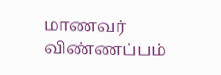மாணவர் விண்ணப்பம்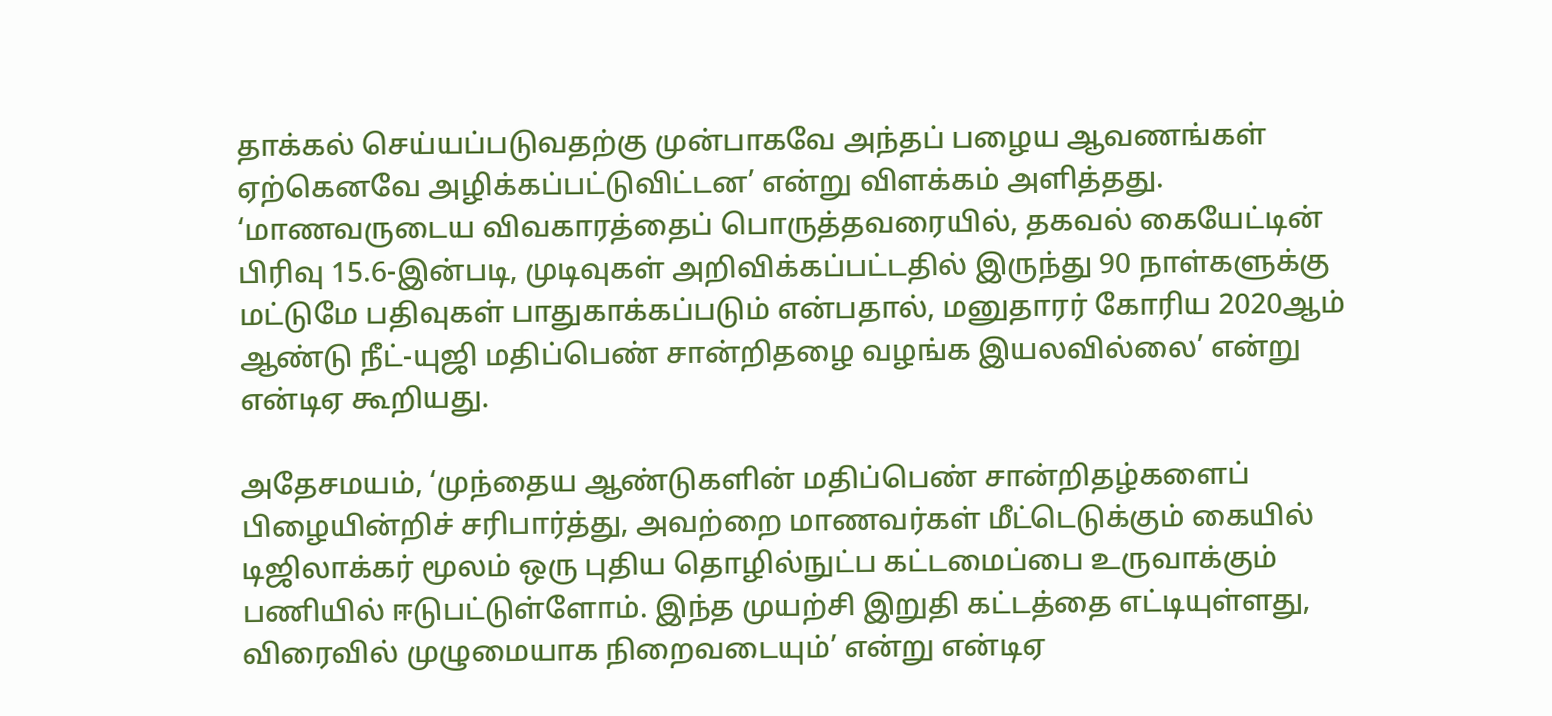தாக்கல் செய்யப்படுவதற்கு முன்பாகவே அந்தப் பழைய ஆவணங்கள் ஏற்கெனவே அழிக்கப்பட்டுவிட்டன’ என்று விளக்கம் அளித்தது. ‘மாணவருடைய விவகாரத்தைப் பொருத்தவரையில், தகவல் கையேட்டின் பிரிவு 15.6-இன்படி, முடிவுகள் அறிவிக்கப்பட்டதில் இருந்து 90 நாள்களுக்கு மட்டுமே பதிவுகள் பாதுகாக்கப்படும் என்பதால், மனுதாரர் கோரிய 2020ஆம் ஆண்டு நீட்-யுஜி மதிப்பெண் சான்றிதழை வழங்க இயலவில்லை’ என்று என்டிஏ கூறியது.

அதேசமயம், ‘முந்தைய ஆண்டுகளின் மதிப்பெண் சான்றிதழ்களைப் பிழையின்றிச் சரிபார்த்து, அவற்றை மாணவர்கள் மீட்டெடுக்கும் கையில் டிஜிலாக்கர் மூலம் ஒரு புதிய தொழில்நுட்ப கட்டமைப்பை உருவாக்கும் பணியில் ஈடுபட்டுள்ளோம். இந்த முயற்சி இறுதி கட்டத்தை எட்டியுள்ளது, விரைவில் முழுமையாக நிறைவடையும்’ என்று என்டிஏ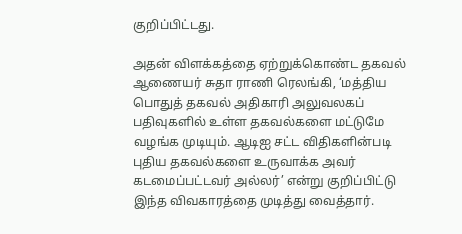குறிப்பிட்டது.

அதன் விளக்கத்தை ஏற்றுக்கொண்ட தகவல் ஆணையர் சுதா ராணி ரெலங்கி, ‘மத்திய பொதுத் தகவல் அதிகாரி அலுவலகப் பதிவுகளில் உள்ள தகவல்களை மட்டுமே வழங்க முடியும். ஆடிஐ சட்ட விதிகளின்படி புதிய தகவல்களை உருவாக்க அவர் கடமைப்பட்டவர் அல்லர்’ என்று குறிப்பிட்டு இந்த விவகாரத்தை முடித்து வைத்தார்.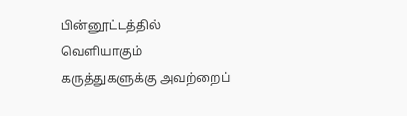பின்னூட்டத்தில் வெளியாகும் கருத்துகளுக்கு அவற்றைப்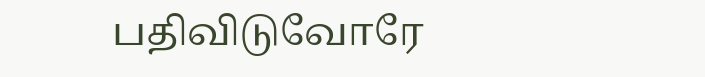பதிவிடுவோரே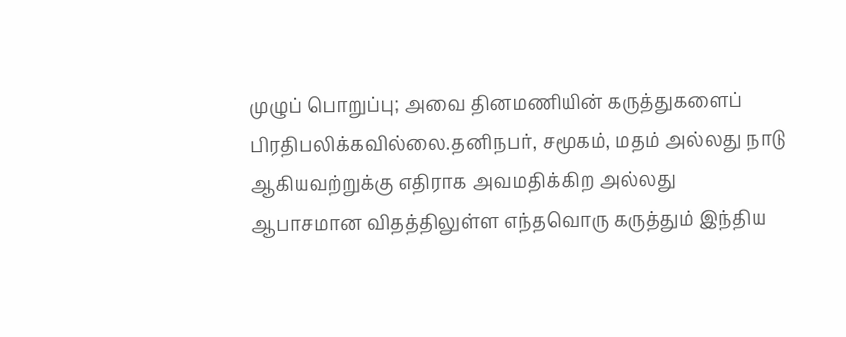முழுப் பொறுப்பு; அவை தினமணியின் கருத்துகளைப் பிரதிபலிக்கவில்லை.தனிநபர், சமூகம், மதம் அல்லது நாடு ஆகியவற்றுக்கு எதிராக அவமதிக்கிற அல்லது ஆபாசமான விதத்திலுள்ள எந்தவொரு கருத்தும் இந்திய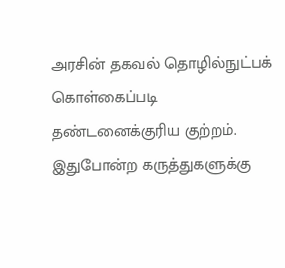அரசின் தகவல் தொழில்நுட்பக் கொள்கைப்படி தண்டனைக்குரிய குற்றம். இதுபோன்ற கருத்துகளுக்கு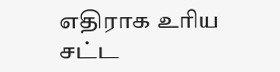எதிராக உரிய சட்ட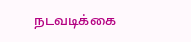நடவடிக்கை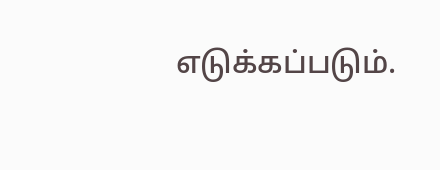எடுக்கப்படும்.